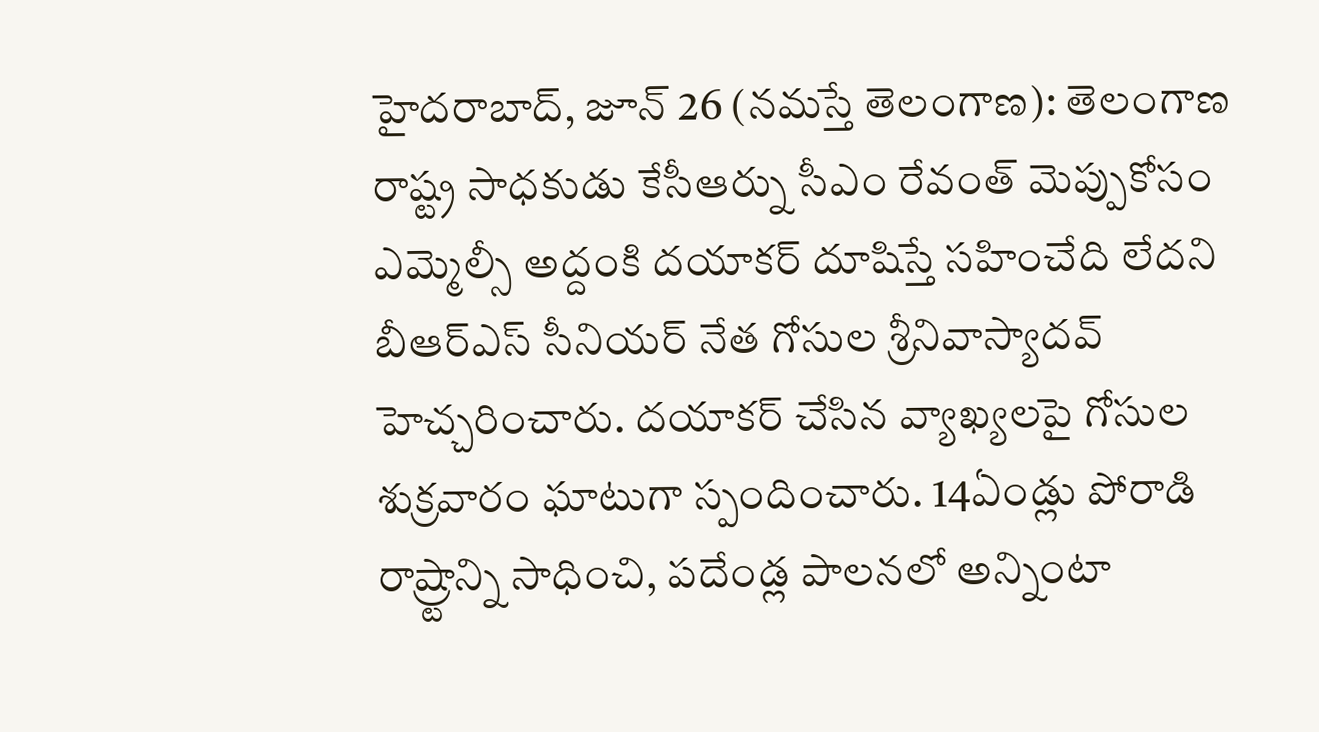హైదరాబాద్, జూన్ 26 (నమస్తే తెలంగాణ): తెలంగాణ రాష్ట్ర సాధకుడు కేసీఆర్ను సీఎం రేవంత్ మెప్పుకోసం ఎమ్మెల్సీ అద్దంకి దయాకర్ దూషిస్తే సహించేది లేదని బీఆర్ఎస్ సీనియర్ నేత గోసుల శ్రీనివాస్యాదవ్ హెచ్చరించారు. దయాకర్ చేసిన వ్యాఖ్యలపై గోసుల శుక్రవారం ఘాటుగా స్పందించారు. 14ఏండ్లు పోరాడి రాష్ర్టాన్ని సాధించి, పదేండ్ల పాలనలో అన్నింటా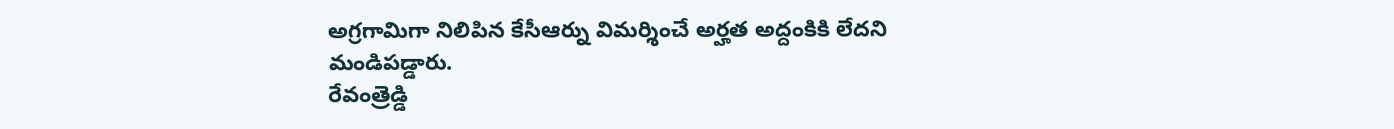అగ్రగామిగా నిలిపిన కేసీఆర్ను విమర్శించే అర్హత అద్దంకికి లేదని మండిపడ్డారు.
రేవంత్రెడ్డి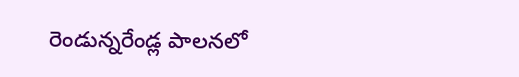రెండున్నరేండ్ల పాలనలో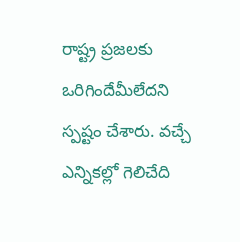రాష్ట్ర ప్రజలకు ఒరిగిందేమీలేదని స్పష్టం చేశారు. వచ్చే ఎన్నికల్లో గెలిచేది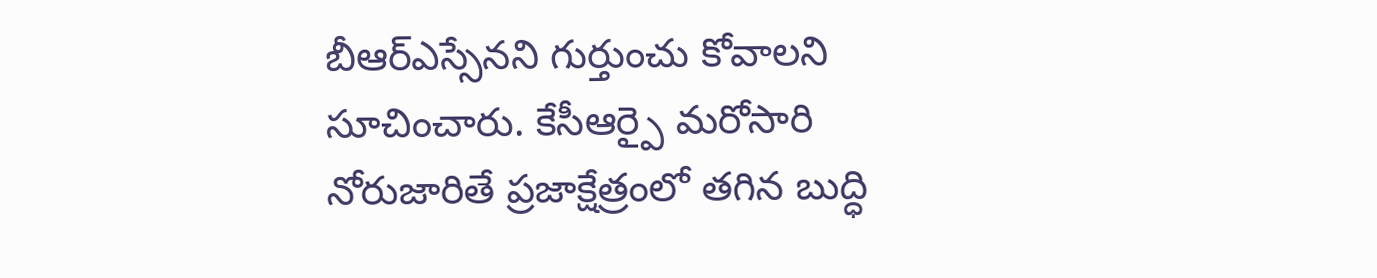బీఆర్ఎస్సేనని గుర్తుంచు కోవాలని సూచించారు. కేసీఆర్పై మరోసారి నోరుజారితే ప్రజాక్షేత్రంలో తగిన బుద్ధి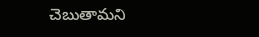చెబుతామని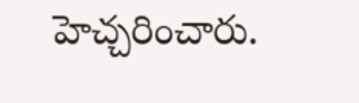హెచ్చరించారు.